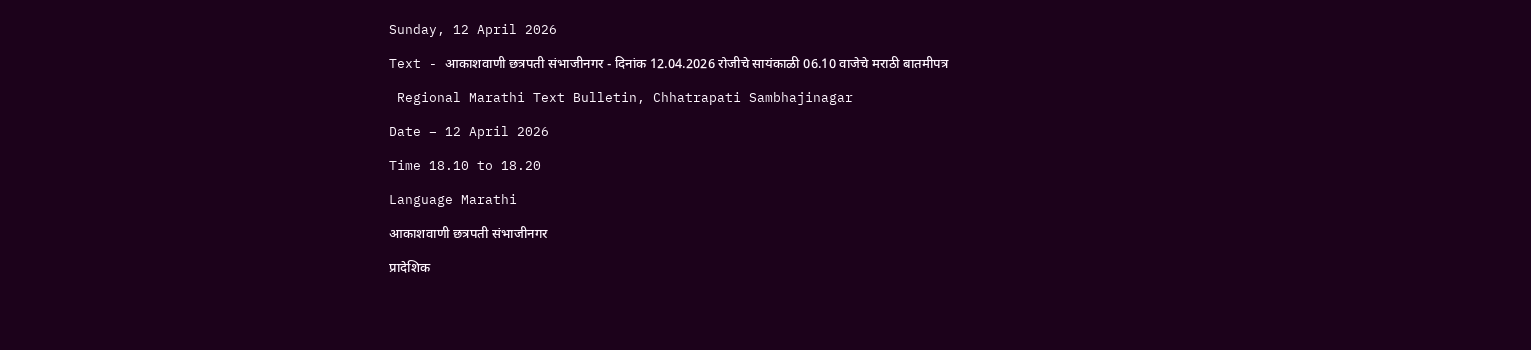Sunday, 12 April 2026

Text - आकाशवाणी छत्रपती संभाजीनगर - दिनांक 12.04.2026 रोजीचे सायंकाळी 06.10 वाजेचे मराठी बातमीपत्र

 Regional Marathi Text Bulletin, Chhatrapati Sambhajinagar

Date – 12 April 2026

Time 18.10 to 18.20

Language Marathi

आकाशवाणी छत्रपती संभाजीनगर

प्रादेशिक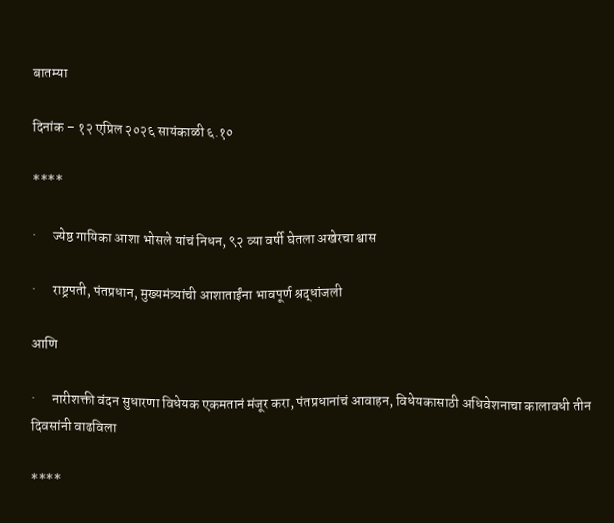बातम्या

दिनांक – १२ एप्रिल २०२६ सायंकाळी ६.१०

****

·      ज्येष्ठ गायिका आशा भोसले यांचं निधन, ९२ व्या वर्षी घेतला अखेरचा श्वास

·      राष्ट्रपती, पंतप्रधान, मुख्यमंत्र्यांची आशाताईंना भावपूर्ण श्रद्धांजली

आणि

·      नारीशक्ती वंदन सुधारणा विधेयक एकमतानं मंजूर करा, पंतप्रधानांचं आवाहन, विधेयकासाठी अधिवेशनाचा कालावधी तीन दिवसांनी वाढविला

****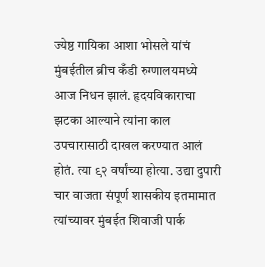ज्येष्ठ गायिका आशा भोसले यांचं मुंबईतील ब्रीच कँडी रुग्णालयमध्ये आज निधन झालं. हृदयविकाराचा झटका आल्याने त्यांना काल उपचारासाठी दाखल करण्यात आलं होतं. त्या ९२ वर्षांच्या होत्या. उद्या दुपारी चार वाजता संपूर्ण शासकीय इतमामात त्यांच्यावर मुंबईत शिवाजी पार्क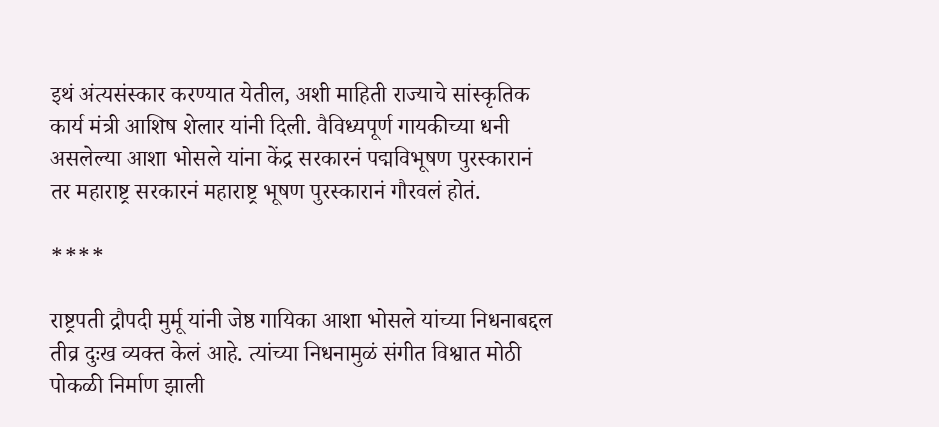इथं अंत्यसंस्कार करण्यात येतील, अशी माहिती राज्याचे सांस्कृतिक कार्य मंत्री आशिष शेलार यांनी दिली. वैविध्यपूर्ण गायकीच्या धनी असलेल्या आशा भोसले यांना केंद्र सरकारनं पद्मविभूषण पुरस्कारानं तर महाराष्ट्र सरकारनं महाराष्ट्र भूषण पुरस्कारानं गौरवलं होतं.

****

राष्ट्रपती द्रौपदी मुर्मू यांनी जेष्ठ गायिका आशा भोसले यांच्या निधनाबद्दल तीव्र दुःख व्यक्त केलं आहे. त्यांच्या निधनामुळं संगीत विश्वात मोठी पोकळी निर्माण झाली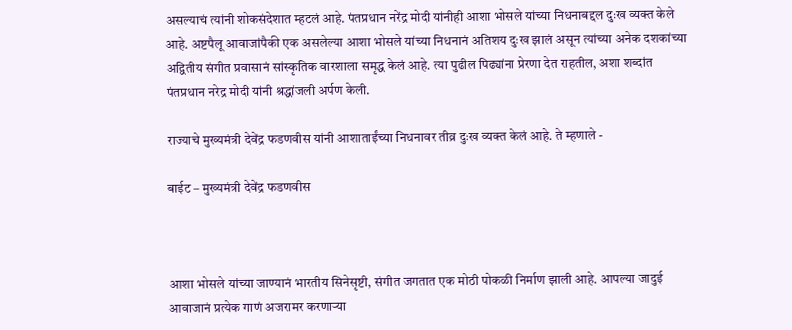असल्याचं त्यांनी शोकसंदेशात म्हटलं आहे. पंतप्रधान नरेंद्र मोदी यांनीही आशा भोसले यांच्या निधनाबद्दल दुःख व्यक्त केले आहे. अष्टपैलू आवाजांपैकी एक असलेल्या आशा भोसले यांच्या निधनानं अतिशय दुःख झालं असून त्यांच्या अनेक दशकांच्या अद्वितीय संगीत प्रवासानं सांस्कृतिक वारशाला समृद्ध केलं आहे. त्या पुढील पिढ्यांना प्रेरणा देत राहतील, अशा शब्दांत पंतप्रधान नरेद्र मोदी यांनी श्रद्धांजली अर्पण केली.

राज्याचे मुख्यमंत्री देवेंद्र फडणवीस यांनी आशाताईंच्या निधनावर तीव्र दुःख व्यक्त केलं आहे. ते म्हणाले -

बाईट – मुख्यमंत्री देवेंद्र फडणवीस



आशा भोसले यांच्या जाण्यानं भारतीय सिनेसृष्टी, संगीत जगतात एक मोठी पोकळी निर्माण झाली आहे. आपल्या जादुई आवाजानं प्रत्येक गाणं अजरामर करणाऱ्या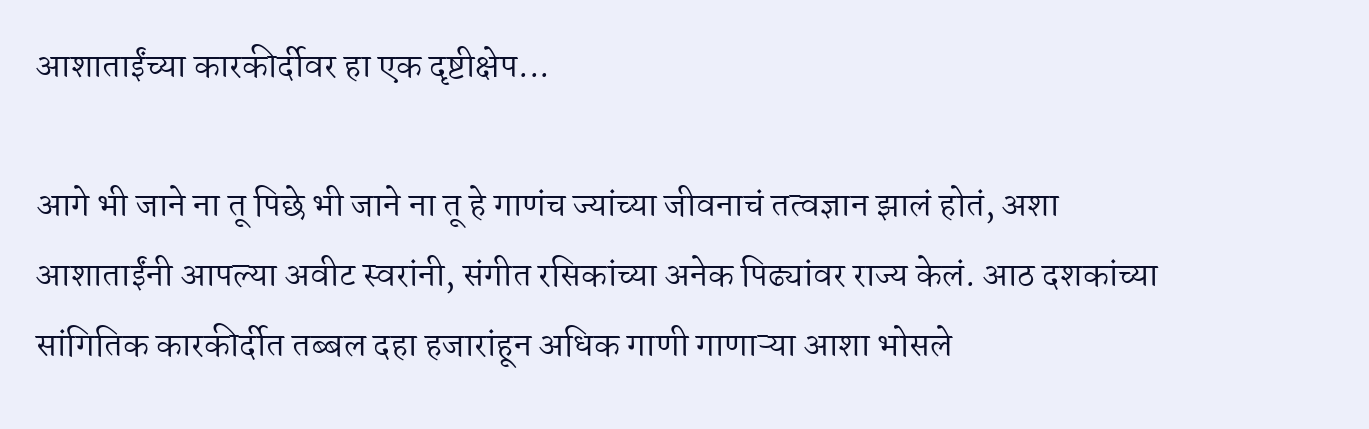आशाताईंच्या कारकीर्दीवर हा एक दृष्टीक्षेप...

आगे भी जाने ना तू पिछे भी जाने ना तू हे गाणंच ज्यांच्या जीवनाचं तत्वज्ञान झालं होतं, अशा आशाताईंनी आपल्या अवीट स्वरांनी, संगीत रसिकांच्या अनेक पिढ्यांवर राज्य केलं. आठ दशकांच्या सांगितिक कारकीर्दीत तब्बल दहा हजारांहून अधिक गाणी गाणाऱ्या आशा भोसले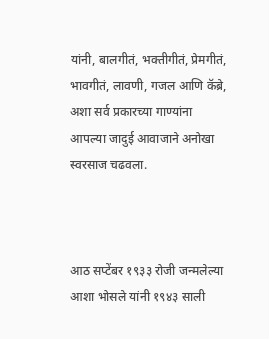यांनी, बालगीतं, भक्तीगीतं, प्रेमगीतं, भावगीतं, लावणी, गजल आणि कॅब्रे, अशा सर्व प्रकारच्या गाण्यांना आपल्या जादुई आवाजाने अनोखा स्वरसाज चढवला.



आठ सप्टेंबर १९३३ रोजी जन्मलेल्या आशा भोसले यांनी १९४३ साली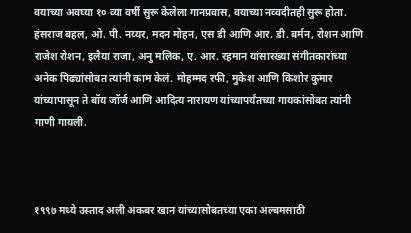वयाच्या अवघ्या १० व्या वर्षी सुरू केलेला गानप्रवास, वयाच्या नव्वदीतही सुरू होता. हंसराज बहल, ओ. पी. नय्यर, मदन मोहन, एस डी आणि आर. डी. बर्मन, रोशन आणि राजेश रोशन, इलैया राजा, अनु मलिक, ए. आर. रहमान यांसारख्या संगीतकारांच्या अनेक पिढ्यांसोबत त्यांनी काम केलं. मोहम्मद रफी, मुकेश आणि किशोर कुमार यांच्यापासून ते बॉय जॉर्ज आणि आदित्य नारायण यांच्यापर्यंतच्या गायकांसोबत त्यांनी गाणी गायली.



१९९७ मध्ये उस्ताद अली अकबर खान यांच्यासोबतच्या एका अल्बमसाठी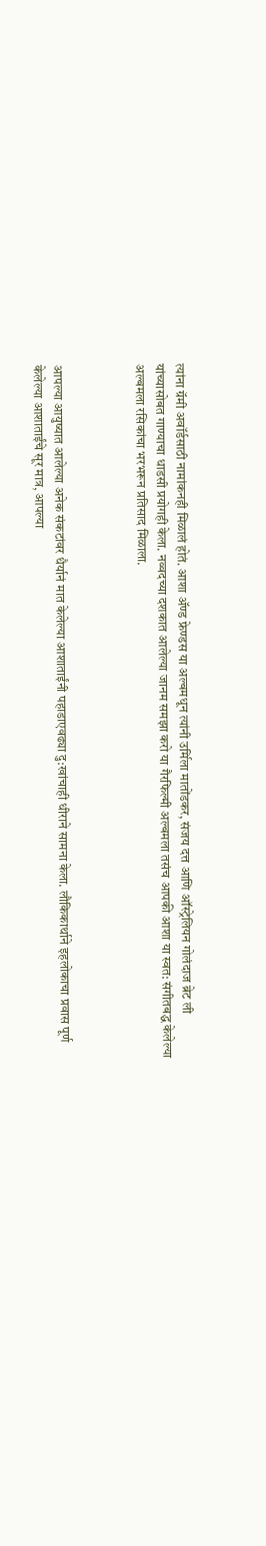त्यांना ग्रॅमी अवॉर्डसाठी नामांकनही मिळालं होतं. आशा ॲण्ड फ्रेण्डस या अल्बमधून त्यांनी उर्मिला मातोंडकर, संजय दत्त आणि ऑस्ट्रेलियन गोलंदाज ब्रेट ली यांच्यासोबत गाण्याचा धाडसी प्रयोगही केला. नव्वदच्या दशकात आलेल्या जानम समझा करो या गैरफिल्मी अल्बमला तसंच आपकी आशा या स्वत: संगीतबद्ध केलेल्या अल्बमला रसिकांचा भरभरून प्रतिसाद मिळाला.



आपल्या आयुष्यात आलेल्या अनेक संकटांवर धैर्यानं मात केलेल्या आशाताईंनी पहाडाएवढ्या दु:खांचाही धीराने सामना केला. लौकिकार्थाने इहलोकाचा प्रवास पूर्ण केलेल्या आशाताईंचे सूर मात्र, आपल्या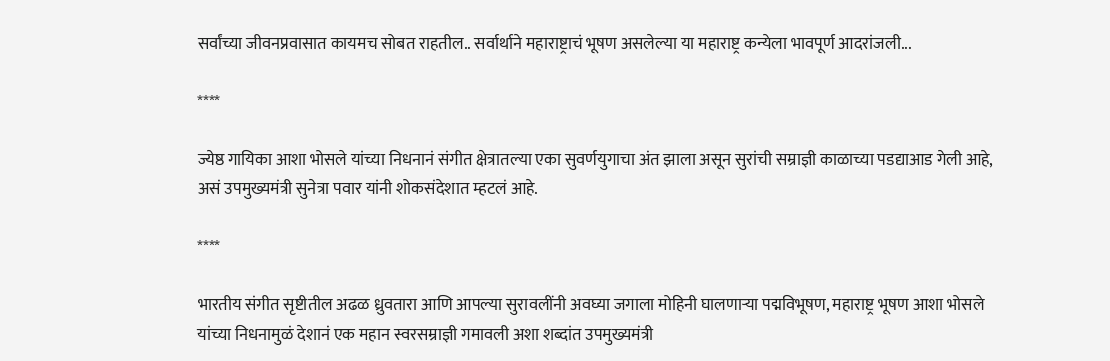सर्वांच्या जीवनप्रवासात कायमच सोबत राहतील.. सर्वार्थाने महाराष्ट्राचं भूषण असलेल्या या महाराष्ट्र कन्येला भावपूर्ण आदरांजली...

****

ज्येष्ठ गायिका आशा भोसले यांच्या निधनानं संगीत क्षेत्रातल्या एका सुवर्णयुगाचा अंत झाला असून सुरांची सम्राज्ञी काळाच्या पडद्याआड गेली आहे, असं उपमुख्यमंत्री सुनेत्रा पवार यांनी शोकसंदेशात म्हटलं आहे.

****

भारतीय संगीत सृष्टीतील अढळ ध्रुवतारा आणि आपल्या सुरावलींनी अवघ्या जगाला मोहिनी घालणाऱ्या पद्मविभूषण, महाराष्ट्र भूषण आशा भोसले यांच्या निधनामुळं देशानं एक महान स्वरसम्राज्ञी गमावली अशा शब्दांत उपमुख्यमंत्री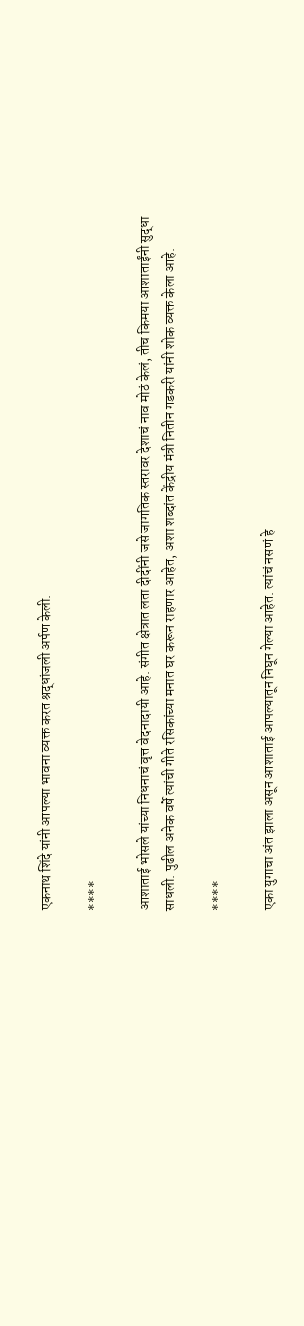एकनाथ शिंदे यांनी आपल्या भावना व्यक्त करत श्रद्धांजली अर्पण केली.

****

आशाताई भोसले यांच्या निधनाचं वृत्त वेदनादायी आहे. संगीत क्षेत्रात लता दीदींनी जसे जागतिक स्तरावर देशाचं नाव मोठं केलं, तीच किमया आशाताईंनी सुद्धा साधली. पुढील अनेक वर्षे त्यांची गीते रसिकांच्या मनात घर करून राहणार आहेत, अशा शब्दांत केंद्रीय मंत्री नितीन गडकरी यांनी शोक व्यक्त केला आहे.

****

एका युगाचा अंत झाला असून आशाताई आपल्यातून निघून गेल्या आहेत. त्यांचं नसणं हे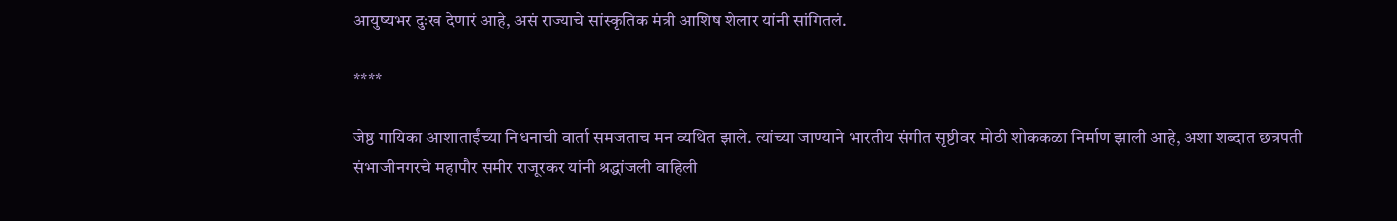आयुष्यभर दुःख देणारं आहे, असं राज्याचे सांस्कृतिक मंत्री आशिष शेलार यांनी सांगितलं.

****

जेष्ठ गायिका आशाताईंच्या निधनाची वार्ता समजताच मन व्यथित झाले. त्यांच्या जाण्याने भारतीय संगीत सृष्टीवर मोठी शोककळा निर्माण झाली आहे, अशा शब्दात छत्रपती संभाजीनगरचे महापौर समीर राजूरकर यांनी श्रद्धांजली वाहिली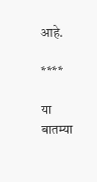आहे.

****

या बातम्या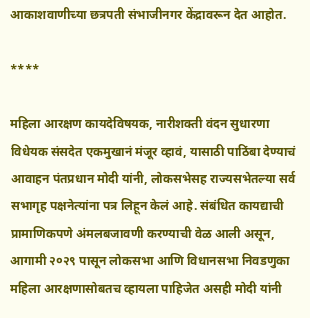आकाशवाणीच्या छत्रपती संभाजीनगर केंद्रावरून देत आहोत.

****

महिला आरक्षण कायदेविषयक, नारीशक्ती वंदन सुधारणा विधेयक संसदेत एकमुखानं मंजूर व्हावं, यासाठी पाठिंबा देण्याचं आवाहन पंतप्रधान मोदी यांनी, लोकसभेसह राज्यसभेतल्या सर्व सभागृह पक्षनेत्यांना पत्र लिहून केलं आहे. संबंधित कायद्याची प्रामाणिकपणे अंमलबजावणी करण्याची वेळ आली असून, आगामी २०२९ पासून लोकसभा आणि विधानसभा निवडणुका महिला आरक्षणासोबतच व्हायला पाहिजेत असही मोदी यांनी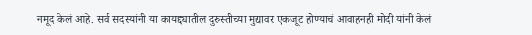नमूद केलं आहे. सर्व सदस्यांनी या कायद्द्यातील दुरुस्तीच्या मुद्यावर एकजूट होण्याचं आवाहनही मोदी यांनी केलं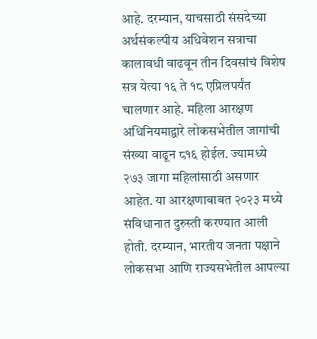आहे. दरम्यान, याचसाठी संसदेच्या अर्थसंकल्पीय अधिवेशन सत्राचा कालावधी वाढवून तीन दिवसांचं विशेष सत्र येत्या १६ ते १८ एप्रिलपर्यंत चालणार आहे. महिला आरक्षण अधिनियमाद्वारे लोकसभेतील जागांची संख्या वाढून ८१६ होईल. ज्यामध्ये २७३ जागा महिलांसाठी असणार आहेत. या आरक्षणाबाबत २०२३ मध्ये संविधानात दुरुस्ती करण्यात आली होती. दरम्यान, भारतीय जनता पक्षाने लोकसभा आणि राज्यसभेतील आपल्या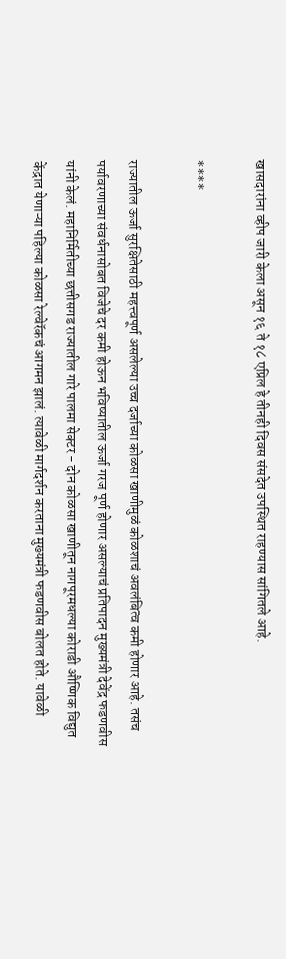खासदारांना व्हीप जारी केला असून १६ ते १८ एप्रिल हे तीनही दिवस संसदेत उपस्थित राहण्यास सांगितले आहे.

****

राज्यातील ऊर्जा सुरक्षितेसाठी महत्त्वपूर्ण असलेल्या उच्च दर्जाच्या कोळसा खाणीमुळं कोळशाचं अवलंबित्व कमी होणार आहे. तसंच पर्यावरणाच्या संवर्धनासोबत विजेचे दर कमी होऊन भविष्यातील ऊर्जा गरज पूर्ण होणार असल्याचं प्रतिपादन मुख्यमंत्री देवेंद्र फडणवीस यांनी केलं. महानिर्मितीच्या छत्तीसगड राज्यातील गारे पालमा सेक्टर - दोन कोळसा खाणीतून नागपूरमधल्या कोराडी औष्णिक विद्युत केंद्रात येणाऱ्या पहिल्या कोळसा रेल्वेरॅकचं आगमन झालं. त्यावेळी मार्गदर्शन करताना मुख्यमंत्री फडणवीस बोलत होते. यावेळी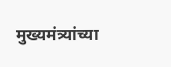मुख्यमंत्र्यांच्या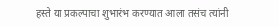हस्ते या प्रकल्पाचा शुभारंभ करण्यात आला तसंच त्यांनी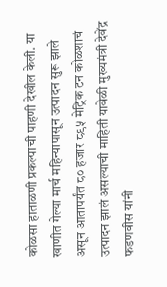कोळसा हाताळणी प्रकल्पाची पाहणी देखील केली. या खाणीत गेल्या मार्च महिन्यापासून उत्पादन सुरू झाले असून आतापर्यंत ८० हजार ८९५ मेट्रिक टन कोळशाचं उत्पादन झालं असल्याची माहिती यावेळी मुख्यमंत्री देवेंद्र फडणवीस यांनी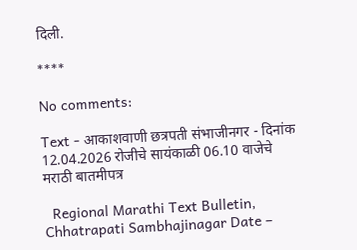दिली.

****

No comments:

Text - आकाशवाणी छत्रपती संभाजीनगर - दिनांक 12.04.2026 रोजीचे सायंकाळी 06.10 वाजेचे मराठी बातमीपत्र

  Regional Marathi Text Bulletin, Chhatrapati Sambhajinagar Date –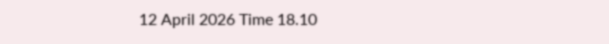12 April 2026 Time 18.10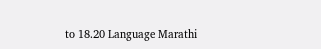to 18.20 Language Marathi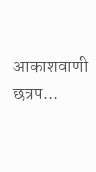आकाशवाणी छत्रप...